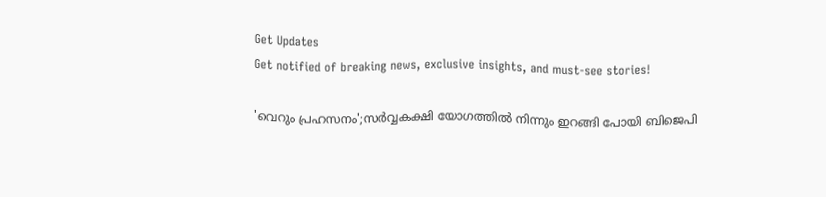Get Updates
Get notified of breaking news, exclusive insights, and must-see stories!

'വെറും പ്രഹസനം';സർവ്വകക്ഷി യോഗത്തിൽ നിന്നും ഇറങ്ങി പോയി ബിജെപി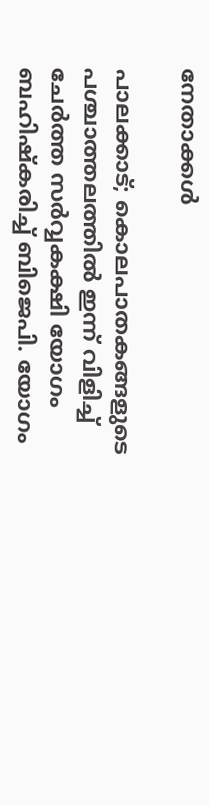നേതാക്കൾ

പാലക്കാട്; കൊലപാതകങ്ങളുടെ പശ്ചാത്തലത്തിൽ ഇന്ന് വിളിച്ച് ചേർത്ത സർവ്വകക്ഷി യോഗം ബഹിഷ്കരിച്ച് ബിജെപി. യോഗം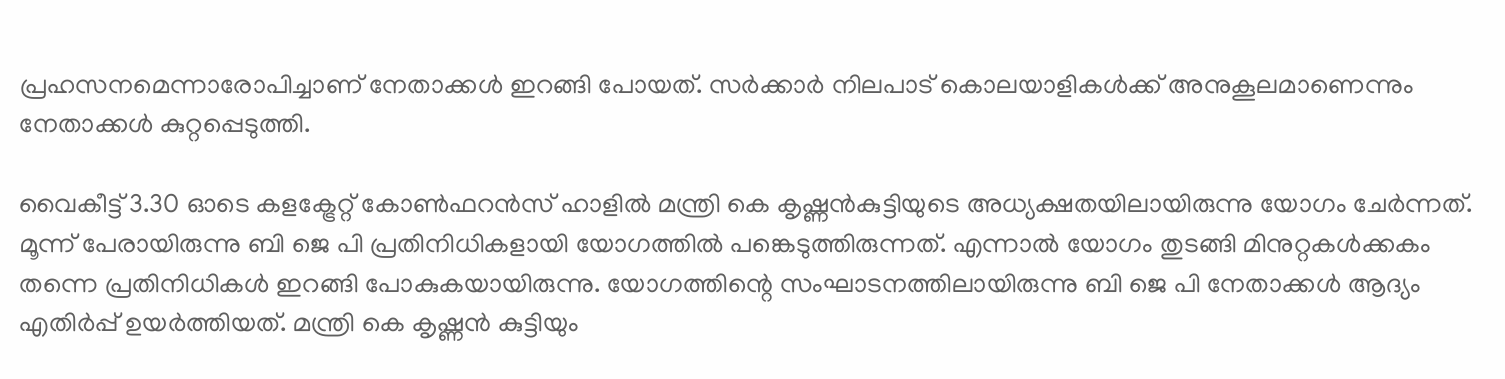പ്രഹസനമെന്നാരോപിച്ചാണ് നേതാക്കൾ ഇറങ്ങി പോയത്. സർക്കാർ നിലപാട് കൊലയാളികൾക്ക് അനുകൂലമാണെന്നും നേതാക്കൾ കുറ്റപ്പെടുത്തി.

വൈകീട്ട് 3.30 ഓടെ കളക്ട്രേറ്റ് കോൺഫറൻസ് ഹാളിൽ മന്ത്രി കെ കൃഷ്ണൻകുട്ടിയുടെ അധ്യക്ഷതയിലായിരുന്നു യോഗം ചേർന്നത്. മൂന്ന് പേരായിരുന്നു ബി ജെ പി പ്രതിനിധികളായി യോഗത്തിൽ പങ്കെടുത്തിരുന്നത്. എന്നാൽ യോഗം തുടങ്ങി മിനുറ്റകൾക്കകം തന്നെ പ്രതിനിധികൾ ഇറങ്ങി പോകുകയായിരുന്നു. യോഗത്തിന്റെ സംഘാടനത്തിലായിരുന്നു ബി ജെ പി നേതാക്കൾ ആദ്യം എതിർപ്പ് ഉയർത്തിയത്. മന്ത്രി കെ കൃഷ്ണൻ കുട്ടിയും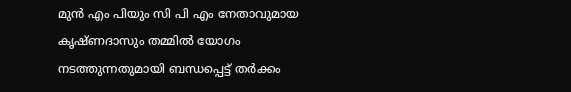മുൻ എം പിയും സി പി എം നേതാവുമായ കൃഷ്ണദാസും തമ്മിൽ യോഗം നടത്തുന്നതുമായി ബന്ധപ്പെട്ട് തർക്കം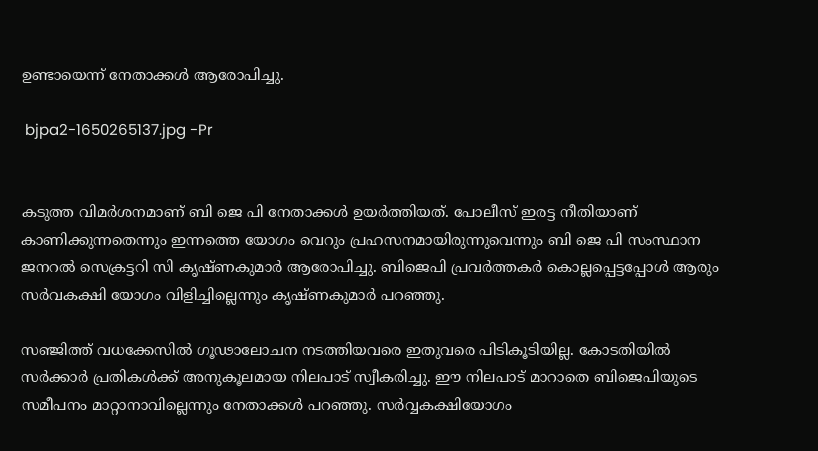ഉണ്ടായെന്ന് നേതാക്കൾ ആരോപിച്ചു.

 bjpa2-1650265137.jpg -Pr


കടുത്ത വിമർശനമാണ് ബി ജെ പി നേതാക്കൾ ഉയർത്തിയത്. പോലീസ് ഇരട്ട നീതിയാണ് കാണിക്കുന്നതെന്നും ഇന്നത്തെ യോഗം വെറും പ്രഹസനമായിരുന്നുവെന്നും ബി ജെ പി സംസ്ഥാന ജനറൽ സെക്രട്ടറി സി കൃഷ്ണകുമാർ ആരോപിച്ചു. ബിജെപി പ്രവർത്തകർ കൊല്ലപ്പെട്ടപ്പോൾ ആരും സർവകക്ഷി യോഗം വിളിച്ചില്ലെന്നും കൃഷ്ണകുമാർ പറഞ്ഞു.

സഞ്ജിത്ത് വധക്കേസില്‍ ഗൂഢാലോചന നടത്തിയവരെ ഇതുവരെ പിടികൂടിയില്ല. കോടതിയില്‍ സര്‍ക്കാര്‍ പ്രതികള്‍ക്ക് അനുകൂലമായ നിലപാട് സ്വീകരിച്ചു. ഈ നിലപാട് മാറാതെ ബിജെപിയുടെ സമീപനം മാറ്റാനാവില്ലെന്നും നേതാക്കള്‍ പറഞ്ഞു. സർവ്വകക്ഷിയോഗം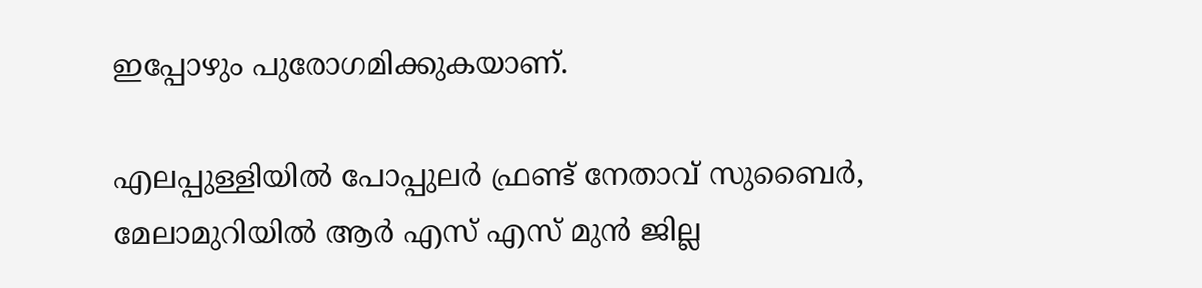ഇപ്പോഴും പുരോഗമിക്കുകയാണ്.

എലപ്പുള്ളിയിൽ പോപ്പുലർ ഫ്രണ്ട് നേതാവ് സുബൈർ, മേലാമുറിയിൽ ആർ എസ് എസ് മുൻ ജില്ല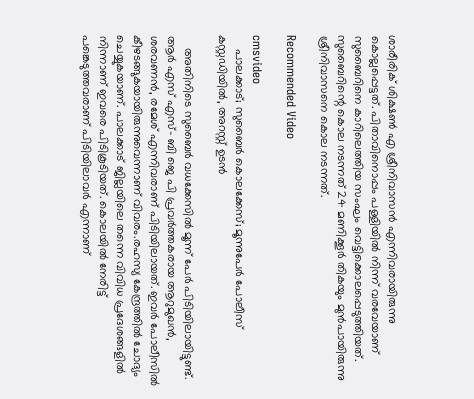ശാരീരിക് ശിക്ഷൺ എ ശ്രീനിവാസൻ എന്നിവരായിരുന്നു കൊല്ലപ്പെട്ടത്. പിതാവിനൊപ്പം പള്ളിയിൽ നിന്ന് വരവേയാണ് സുബൈറിനെ കാറിലെത്തിയ സംഘം വെട്ടിക്കൊലപ്പെടുത്തിയത്. സുബൈറിന്റെ കൊല നടന്നത് 24 മണിക്കൂർ തികയും മുൻപായിരുന്നു ശ്രീനിവാസനെ കൊല നടന്നത്.

Recommended Video

cmsvideo
    പാലക്കാട്; സുബൈർ കൊലക്കേസ്; മൂന്നുപേർ പോലീസ് കസ്റ്റഡിയിൽ, അറസ്റ്റ് ഉടൻ

    അതിനിടെ സുബൈർ വധക്കേസിൽ മൂന്ന് പേർ പിടിയിലായിട്ടുണ്ട്. ആർ എസ് എസ്- ബി ജെ പി പ്രവർത്തകരായ ആറുമുഖൻ, ശരവണൻ, രമേശ് എന്നിവരാണ് പിടിയിലായത്. ഇവർ പോലീസിൽ കീഴടങ്ങുകയായിരുന്നുവെന്നാണ് വിവരം.രഹസ്യ കേന്ദ്രത്തില്‍ ചോദ്യം ചെയ്യുകയാണ്. പാലക്കാട് ജില്ലയിലെ തന്നെ വിവിധ പ്രദേശങ്ങളില്‍ നിന്നാണ് ഇവരെ പിടികൂടിയത്. കൊലയിൽ നേരിട്ട് പങ്കെടുത്തവരാണ് പിടിയിലാവർ എന്നാണ്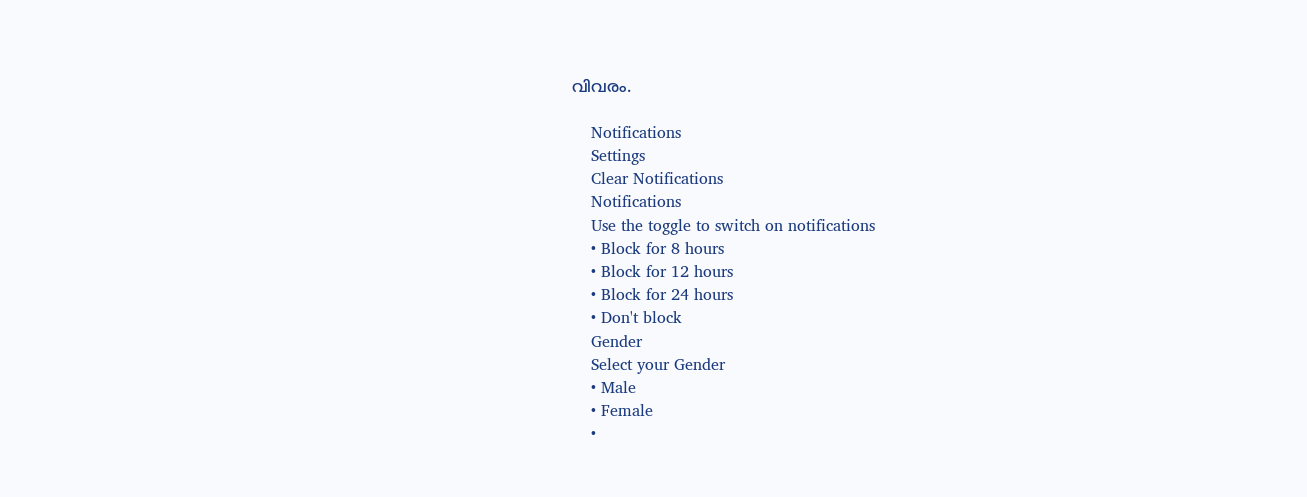വിവരം.

    Notifications
    Settings
    Clear Notifications
    Notifications
    Use the toggle to switch on notifications
    • Block for 8 hours
    • Block for 12 hours
    • Block for 24 hours
    • Don't block
    Gender
    Select your Gender
    • Male
    • Female
    •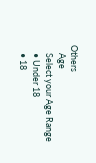Others
    Age
    Select your Age Range
    • Under 18
    • 18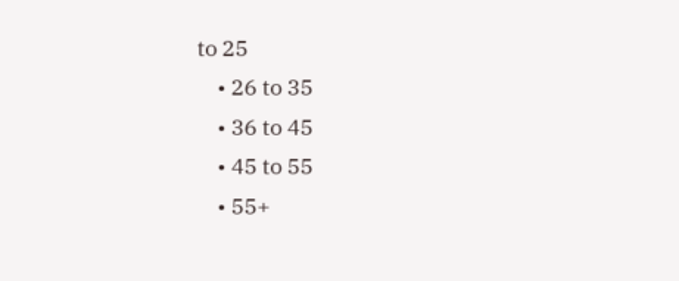to 25
    • 26 to 35
    • 36 to 45
    • 45 to 55
    • 55+